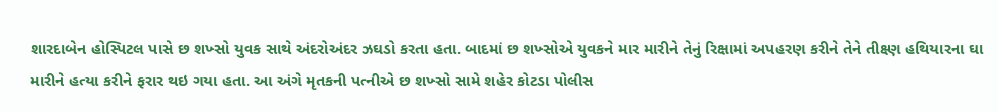શારદાબેન હોસ્પિટલ પાસે છ શખ્સો યુવક સાથે અંદરોઅંદર ઝઘડો કરતા હતા. બાદમાં છ શખ્સોએ યુવકને માર મારીને તેનું રિક્ષામાં અપહરણ કરીને તેને તીક્ષ્ણ હથિયારના ઘા મારીને હત્યા કરીને ફરાર થઇ ગયા હતા. આ અંગે મૃતકની પત્નીએ છ શખ્સો સામે શહેર કોટડા પોલીસ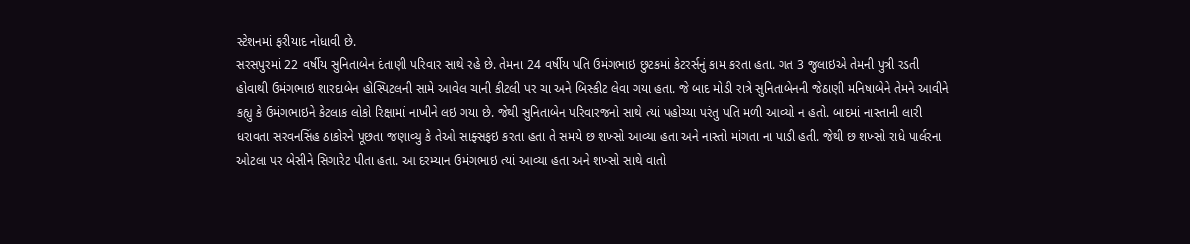સ્ટેશનમાં ફરીયાદ નોધાવી છે.
સરસપુરમાં 22 વર્ષીય સુનિતાબેન દંતાણી પરિવાર સાથે રહે છે. તેમના 24 વર્ષીય પતિ ઉમંગભાઇ છુટકમાં કેટરર્સનું કામ કરતા હતા. ગત 3 જુલાઇએ તેમની પુત્રી રડતી હોવાથી ઉમંગભાઇ શારદાબેન હોસ્પિટલની સામે આવેલ ચાની કીટલી પર ચા અને બિસ્કીટ લેવા ગયા હતા. જે બાદ મોડી રાત્રે સુનિતાબેનની જેઠાણી મનિષાબેને તેમને આવીને કહ્યુ કે ઉમંગભાઇને કેટલાક લોકો રિક્ષામાં નાખીને લઇ ગયા છે. જેથી સુનિતાબેન પરિવારજનો સાથે ત્યાં પહોચ્યા પરંતુ પતિ મળી આવ્યો ન હતો. બાદમાં નાસ્તાની લારી ધરાવતા સરવનસિંહ ઠાકોરને પૂછતા જણાવ્યુ કે તેઓ સાફ્સફઇ કરતા હતા તે સમયે છ શખ્સો આવ્યા હતા અને નાસ્તો માંગતા ના પાડી હતી. જેથી છ શખ્સો રાધે પાર્લરના ઓટલા પર બેસીને સિગારેટ પીતા હતા. આ દરમ્યાન ઉમંગભાઇ ત્યાં આવ્યા હતા અને શખ્સો સાથે વાતો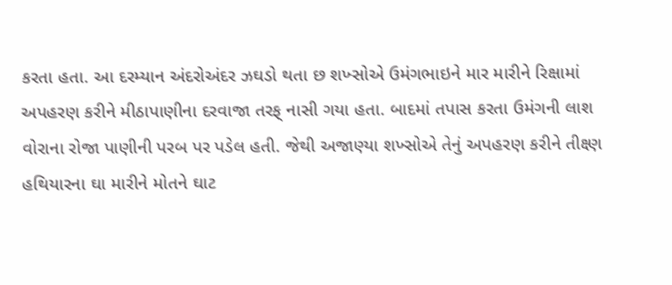કરતા હતા. આ દરમ્યાન અંદરોઅંદર ઝઘડો થતા છ શખ્સોએ ઉમંગભાઇને માર મારીને રિક્ષામાં અપહરણ કરીને મીઠાપાણીના દરવાજા તરફ્ નાસી ગયા હતા. બાદમાં તપાસ કરતા ઉમંગની લાશ વોરાના રોજા પાણીની પરબ પર પડેલ હતી. જેથી અજાણ્યા શખ્સોએ તેનું અપહરણ કરીને તીક્ષ્ણ હથિયારના ઘા મારીને મોતને ઘાટ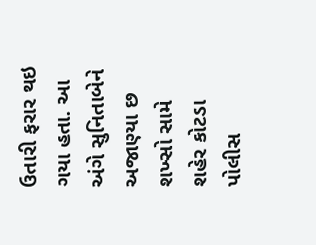ઉતારી ફરાર થઇ ગયા હતા. આ અંગે સુનિતાબેને અજાણ્યા છ શખ્સો સામે શહેર કોટડા પોલીસ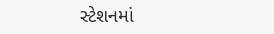સ્ટેશનમાં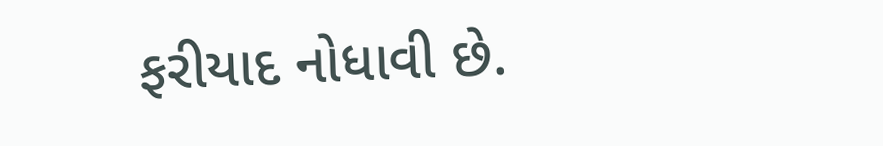ફરીયાદ નોધાવી છે.